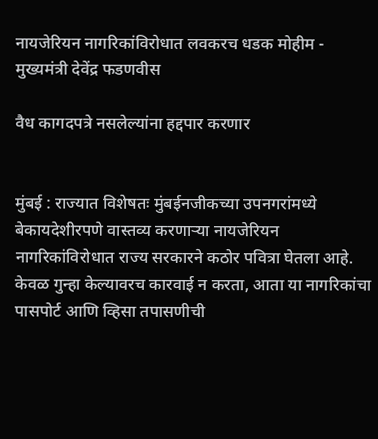नायजेरियन नागरिकांविरोधात लवकरच धडक मोहीम - मुख्यमंत्री देवेंद्र फडणवीस

वैध कागदपत्रे नसलेल्यांना हद्दपार करणार


मुंबई : राज्यात विशेषतः मुंबईनजीकच्या उपनगरांमध्ये बेकायदेशीरपणे वास्तव्य करणाऱ्या नायजेरियन नागरिकांविरोधात राज्य सरकारने कठोर पवित्रा घेतला आहे. केवळ गुन्हा केल्यावरच कारवाई न करता, आता या नागरिकांचा पासपोर्ट आणि व्हिसा तपासणीची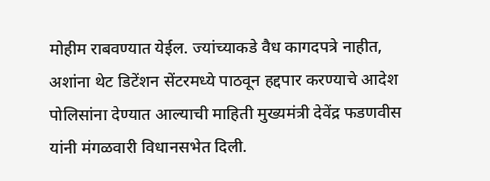मोहीम राबवण्यात येईल. ज्यांच्याकडे वैध कागदपत्रे नाहीत, अशांना थेट डिटेंशन सेंटरमध्ये पाठवून हद्दपार करण्याचे आदेश पोलिसांना देण्यात आल्याची माहिती मुख्यमंत्री देवेंद्र फडणवीस यांनी मंगळवारी विधानसभेत दिली.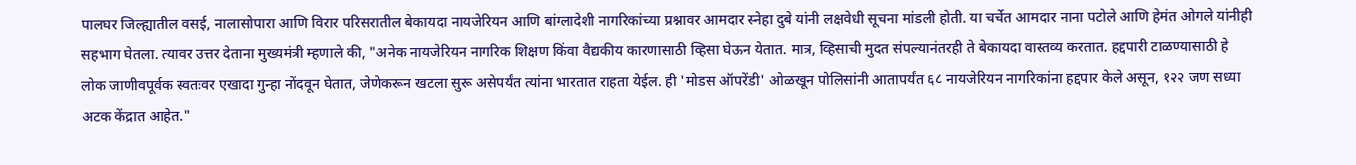पालघर जिल्ह्यातील वसई, नालासोपारा आणि विरार परिसरातील बेकायदा नायजेरियन आणि बांग्लादेशी नागरिकांच्या प्रश्नावर आमदार स्नेहा दुबे यांनी लक्षवेधी सूचना मांडली होती. या चर्चेत आमदार नाना पटोले आणि हेमंत ओगले यांनीही सहभाग घेतला. त्यावर उत्तर देताना मुख्यमंत्री म्हणाले की, "अनेक नायजेरियन नागरिक शिक्षण किंवा वैद्यकीय कारणासाठी व्हिसा घेऊन येतात. मात्र, व्हिसाची मुदत संपल्यानंतरही ते बेकायदा वास्तव्य करतात. हद्दपारी टाळण्यासाठी हे लोक जाणीवपूर्वक स्वतःवर एखादा गुन्हा नोंदवून घेतात, जेणेकरून खटला सुरू असेपर्यंत त्यांना भारतात राहता येईल. ही 'मोडस ऑपरेंडी' ओळखून पोलिसांनी आतापर्यंत ६८ नायजेरियन नागरिकांना हद्दपार केले असून, १२२ जण सध्या अटक केंद्रात आहेत."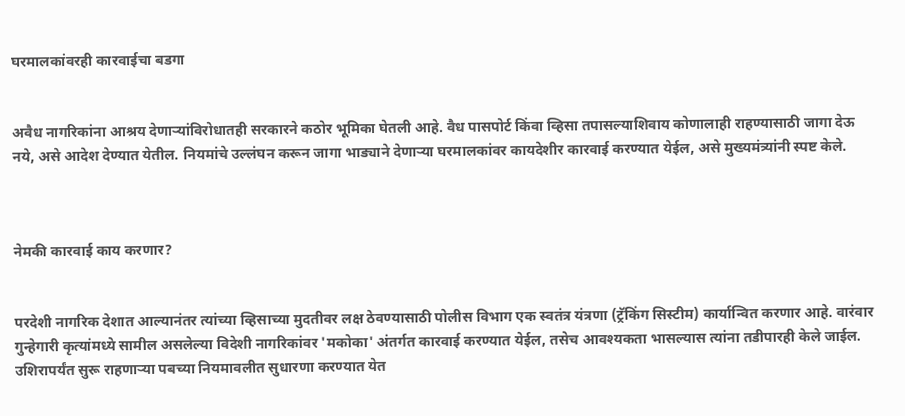घरमालकांवरही कारवाईचा बडगा


अवैध नागरिकांना आश्रय देणाऱ्यांविरोधातही सरकारने कठोर भूमिका घेतली आहे. वैध पासपोर्ट किंवा व्हिसा तपासल्याशिवाय कोणालाही राहण्यासाठी जागा देऊ नये, असे आदेश देण्यात येतील. नियमांचे उल्लंघन करून जागा भाड्याने देणाऱ्या घरमालकांवर कायदेशीर कारवाई करण्यात येईल, असे मुख्यमंत्र्यांनी स्पष्ट केले.



नेमकी कारवाई काय करणार?


परदेशी नागरिक देशात आल्यानंतर त्यांच्या व्हिसाच्या मुदतीवर लक्ष ठेवण्यासाठी पोलीस विभाग एक स्वतंत्र यंत्रणा (ट्रॅकिंग सिस्टीम) कार्यान्वित करणार आहे. वारंवार गुन्हेगारी कृत्यांमध्ये सामील असलेल्या विदेशी नागरिकांवर 'मकोका' अंतर्गत कारवाई करण्यात येईल, तसेच आवश्यकता भासल्यास त्यांना तडीपारही केले जाईल. उशिरापर्यंत सुरू राहणाऱ्या पबच्या नियमावलीत सुधारणा करण्यात येत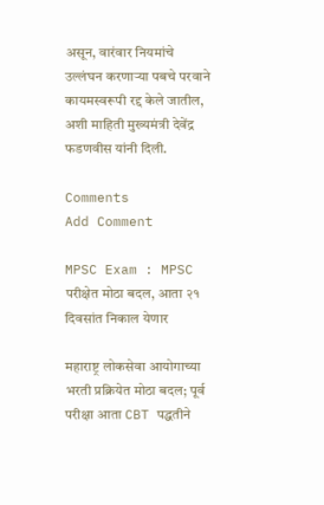असून, वारंवार नियमांचे उल्लंघन करणाऱ्या पबचे परवाने कायमस्वरूपी रद्द केले जातील, अशी माहिती मुख्यमंत्री देवेंद्र फडणवीस यांनी दिली.

Comments
Add Comment

MPSC Exam : MPSC परीक्षेत मोठा बदल, आता २१ दिवसांत निकाल येणार

महाराष्ट्र लोकसेवा आयोगाच्या भरती प्रक्रियेत मोठा बदल; पूर्व परीक्षा आता CBT पद्धतीने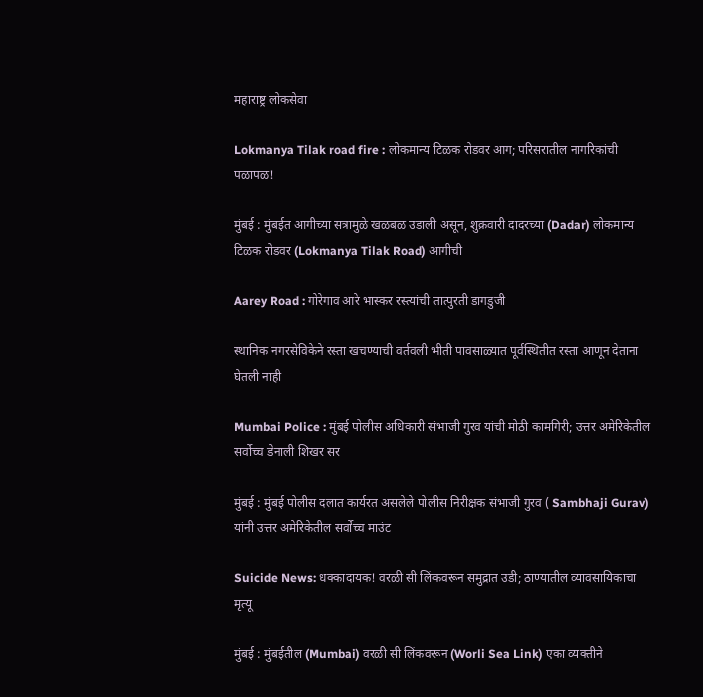महाराष्ट्र लोकसेवा

Lokmanya Tilak road fire : लोकमान्य टिळक रोडवर आग; परिसरातील नागरिकांची पळापळ!

मुंबई : मुंबईत आगीच्या सत्रामुळे खळबळ उडाली असून, शुक्रवारी दादरच्या (Dadar) लोकमान्य टिळक रोडवर (Lokmanya Tilak Road) आगीची

Aarey Road : गोरेगाव आरे भास्कर रस्त्यांची तात्पुरती डागडुजी

स्थानिक नगरसेविकेने रस्ता खचण्याची वर्तवली भीती पावसाळ्यात पूर्वस्थितीत रस्ता आणून देताना घेतली नाही

Mumbai Police : मुंबई पोलीस अधिकारी संभाजी गुरव यांची मोठी कामगिरी; उत्तर अमेरिकेतील सर्वोच्च डेनाली शिखर सर

मुंबई : मुंबई पोलीस दलात कार्यरत असलेले पोलीस निरीक्षक संभाजी गुरव ( Sambhaji Gurav) यांनी उत्तर अमेरिकेतील सर्वोच्च माउंट

Suicide News: धक्कादायक! वरळी सी लिंकवरून समुद्रात उडी; ठाण्यातील व्यावसायिकाचा मृत्यू

मुंबई : मुंबईतील (Mumbai) वरळी सी लिंकवरून (Worli Sea Link) एका व्यक्तीने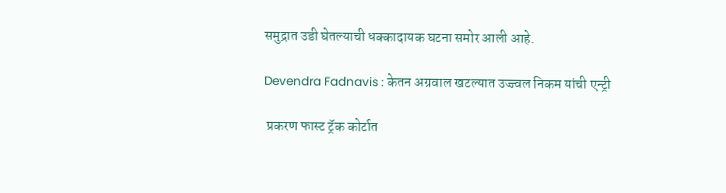समुद्रात उडी घेतल्याची धक्कादायक घटना समोर आली आहे.

Devendra Fadnavis : केतन अग्रवाल खटल्यात उज्ज्वल निकम यांची एन्ट्री

 प्रकरण फास्ट ट्रॅक कोर्टात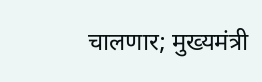चालणार; मुख्यमंत्री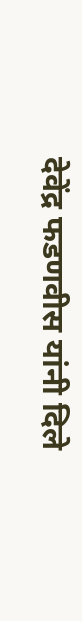देवेंद्र फडणवीस यांनी दिले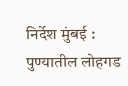निर्देश मुंबई : पुण्यातील लोहगड